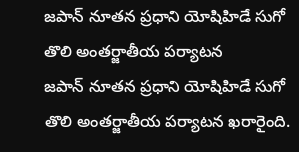జపాన్ నూతన ప్రధాని యోషిహిడే సుగో తొలి అంతర్జాతీయ పర్యాటన
జపాన్ నూతన ప్రధాని యోషిహిడే సుగో తొలి అంతర్జాతీయ పర్యాటన ఖరారైంది.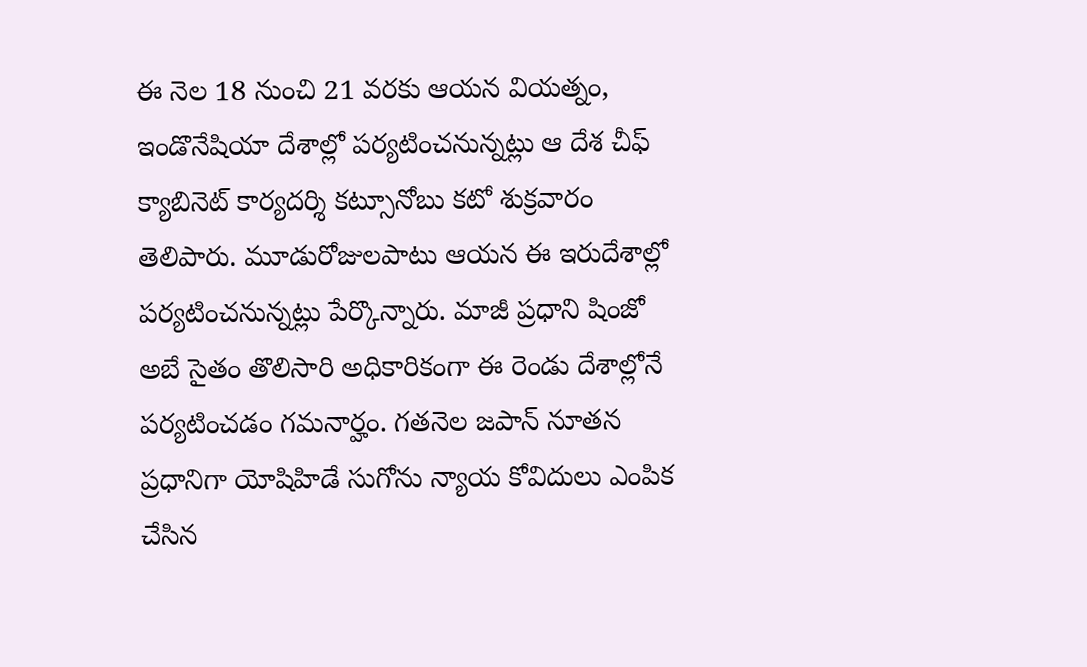ఈ నెల 18 నుంచి 21 వరకు ఆయన వియత్నం, ఇండొనేషియా దేశాల్లో పర్యటించనున్నట్లు ఆ దేశ చీఫ్ క్యాబినెట్ కార్యదర్శి కట్సూనోబు కటో శుక్రవారం తెలిపారు. మూడురోజులపాటు ఆయన ఈ ఇరుదేశాల్లో పర్యటించనున్నట్లు పేర్కొన్నారు. మాజీ ప్రధాని షింజో అబే సైతం తొలిసారి అధికారికంగా ఈ రెండు దేశాల్లోనే పర్యటించడం గమనార్హం. గతనెల జపాన్ నూతన ప్రధానిగా యోషిహిడే సుగోను న్యాయ కోవిదులు ఎంపిక చేసిన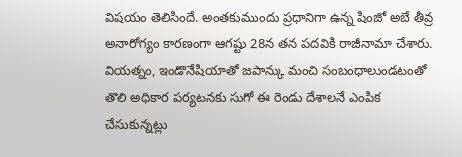విషయం తెలిసిందే. అంతకుముందు ప్రధానిగా ఉన్న షింజో అబే తీవ్ర అనారోగ్యం కారణంగా ఆగష్టు 28న తన పదవికి రాజీనామా చేశారు. వియత్నం, ఇండొనేషియాతో జపాన్కు మంచి సంబంధాలుండటంతో తొలి అధికార పర్యటనకు సుగో ఈ రెండు దేశాలనే ఎంపిక చేసుకున్నట్లు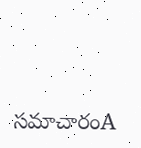సమాచారంA